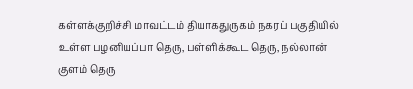கள்ளக்குறிச்சி மாவட்டம் தியாகதுருகம் நகரப் பகுதியில் உள்ள பழனியப்பா தெரு, பள்ளிக்கூட தெரு, நல்லான் குளம் தெரு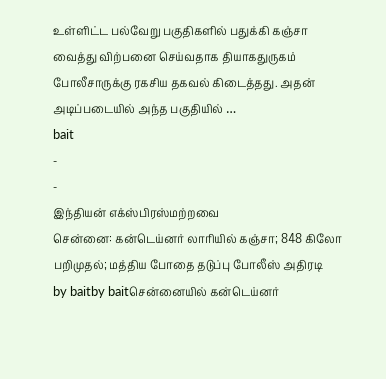உள்ளிட்ட பல்வேறு பகுதிகளில் பதுக்கி கஞ்சா வைத்து விற்பனை செய்வதாக தியாகதுருகம் போலீசாருக்கு ரகசிய தகவல் கிடைத்தது. அதன் அடிப்படையில் அந்த பகுதியில் …
bait
-
-
இந்தியன் எக்ஸ்பிரஸ்மற்றவை
சென்னை: கன்டெய்னர் லாரியில் கஞ்சா; 848 கிலோ பறிமுதல்; மத்திய போதை தடுப்பு போலீஸ் அதிரடி
by baitby baitசென்னையில் கன்டெய்னர்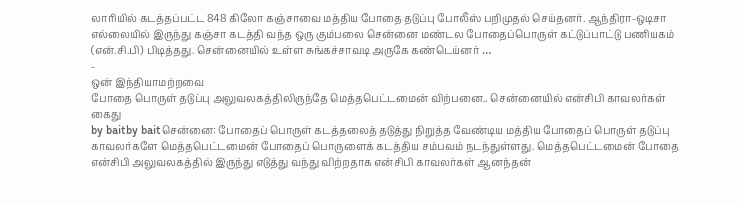லாரியில் கடத்தப்பட்ட 848 கிலோ கஞ்சாவை மத்திய போதை தடுப்பு போலீஸ் பறிமுதல் செய்தனர். ஆந்திரா-ஒடிசா எல்லையில் இருந்து கஞ்சா கடத்தி வந்த ஒரு கும்பலை சென்னை மண்டல போதைப்பொருள் கட்டுப்பாட்டு பணியகம் (என்.சி.பி) பிடித்தது. சென்னையில் உள்ள சுங்கச்சாவடி அருகே கண்டெய்னர் …
-
ஒன் இந்தியாமற்றவை
போதை பொருள் தடுப்பு அலுவலகத்திலிருந்தே மெத்தபெட்டமைன் விற்பனை.. சென்னையில் என்சிபி காவலர்கள் கைது
by baitby baitசென்னை: போதைப் பொருள் கடத்தலைத் தடுத்து நிறுத்த வேண்டிய மத்திய போதைப் பொருள் தடுப்பு காவலர்களே மெத்தபெட்டமைன் போதைப் பொருளைக் கடத்திய சம்பவம் நடந்துள்ளது. மெத்தபெட்டமைன் போதை என்சிபி அலுவலகத்தில் இருந்து எடுத்து வந்து விற்றதாக என்சிபி காவலர்கள் ஆனந்தன்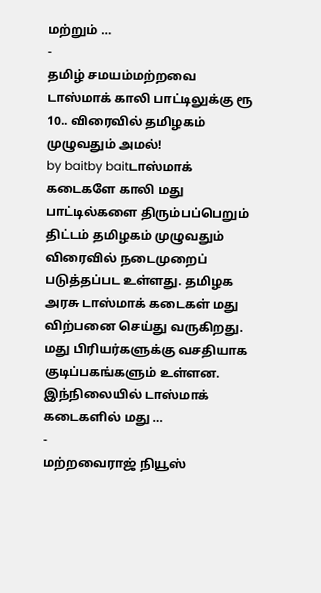மற்றும் …
-
தமிழ் சமயம்மற்றவை
டாஸ்மாக் காலி பாட்டிலுக்கு ரூ 10.. விரைவில் தமிழகம் முழுவதும் அமல்!
by baitby baitடாஸ்மாக் கடைகளே காலி மது பாட்டில்களை திரும்பப்பெறும் திட்டம் தமிழகம் முழுவதும் விரைவில் நடைமுறைப் படுத்தப்பட உள்ளது. தமிழக அரசு டாஸ்மாக் கடைகள் மது விற்பனை செய்து வருகிறது. மது பிரியர்களுக்கு வசதியாக குடிப்பகங்களும் உள்ளன. இந்நிலையில் டாஸ்மாக் கடைகளில் மது …
-
மற்றவைராஜ் நியூஸ்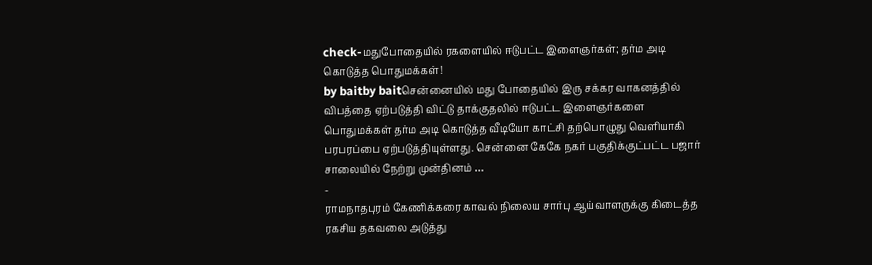check-மதுபோதையில் ரகளையில் ஈடுபட்ட இளைஞர்கள்; தர்ம அடி கொடுத்த பொதுமக்கள்!
by baitby baitசென்னையில் மது போதையில் இரு சக்கர வாகனத்தில் விபத்தை ஏற்படுத்தி விட்டு தாக்குதலில் ஈடுபட்ட இளைஞர்களை பொதுமக்கள் தர்ம அடி கொடுத்த வீடியோ காட்சி தற்பொழுது வெளியாகி பரபரப்பை ஏற்படுத்தியுள்ளது. சென்னை கேகே நகர் பகுதிக்குட்பட்ட பஜார் சாலையில் நேற்று முன்தினம் …
-
ராமநாதபுரம் கேணிக்கரை காவல் நிலைய சார்பு ஆய்வாளருக்கு கிடைத்த ரகசிய தகவலை அடுத்து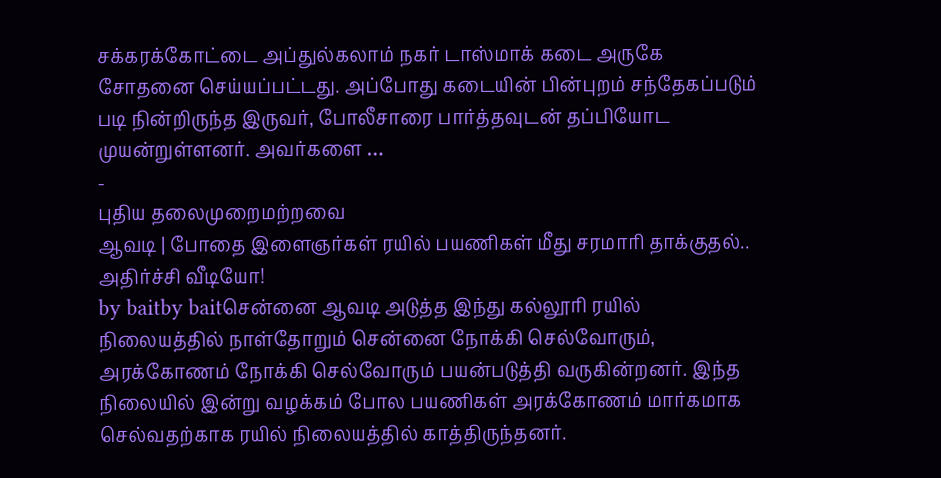சக்கரக்கோட்டை அப்துல்கலாம் நகர் டாஸ்மாக் கடை அருகே சோதனை செய்யப்பட்டது. அப்போது கடையின் பின்புறம் சந்தேகப்படும் படி நின்றிருந்த இருவர், போலீசாரை பார்த்தவுடன் தப்பியோட முயன்றுள்ளனர். அவர்களை …
-
புதிய தலைமுறைமற்றவை
ஆவடி | போதை இளைஞர்கள் ரயில் பயணிகள் மீது சரமாரி தாக்குதல்.. அதிர்ச்சி வீடியோ!
by baitby baitசென்னை ஆவடி அடுத்த இந்து கல்லூரி ரயில் நிலையத்தில் நாள்தோறும் சென்னை நோக்கி செல்வோரும், அரக்கோணம் நோக்கி செல்வோரும் பயன்படுத்தி வருகின்றனர். இந்த நிலையில் இன்று வழக்கம் போல பயணிகள் அரக்கோணம் மார்கமாக செல்வதற்காக ரயில் நிலையத்தில் காத்திருந்தனர்.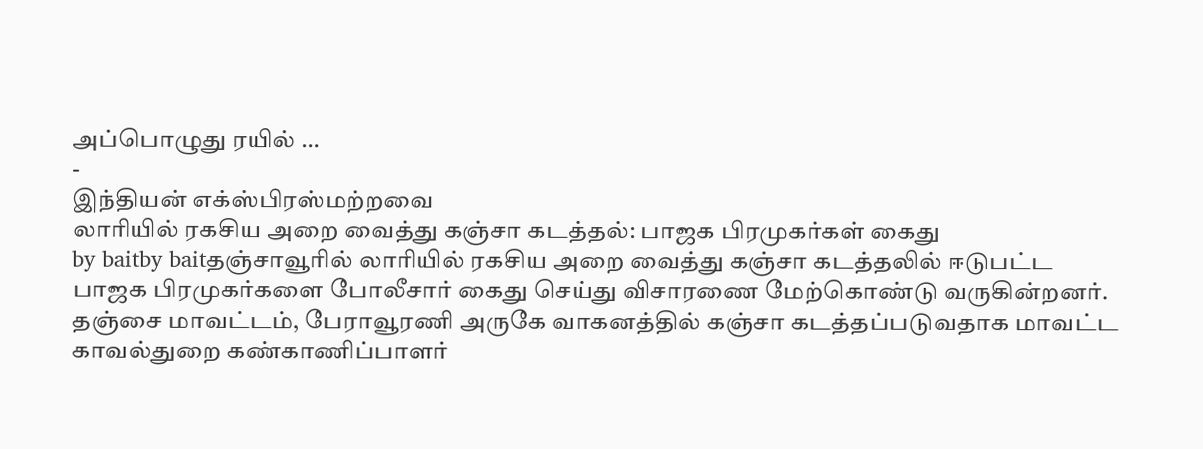அப்பொழுது ரயில் …
-
இந்தியன் எக்ஸ்பிரஸ்மற்றவை
லாரியில் ரகசிய அறை வைத்து கஞ்சா கடத்தல்: பாஜக பிரமுகர்கள் கைது
by baitby baitதஞ்சாவூரில் லாரியில் ரகசிய அறை வைத்து கஞ்சா கடத்தலில் ஈடுபட்ட பாஜக பிரமுகர்களை போலீசார் கைது செய்து விசாரணை மேற்கொண்டு வருகின்றனர். தஞ்சை மாவட்டம், பேராவூரணி அருகே வாகனத்தில் கஞ்சா கடத்தப்படுவதாக மாவட்ட காவல்துறை கண்காணிப்பாளர்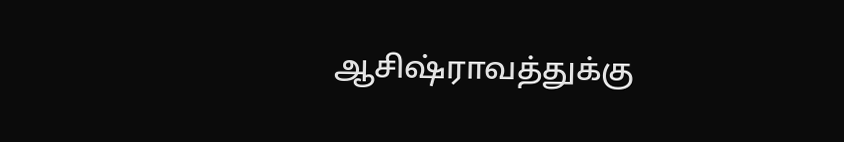ஆசிஷ்ராவத்துக்கு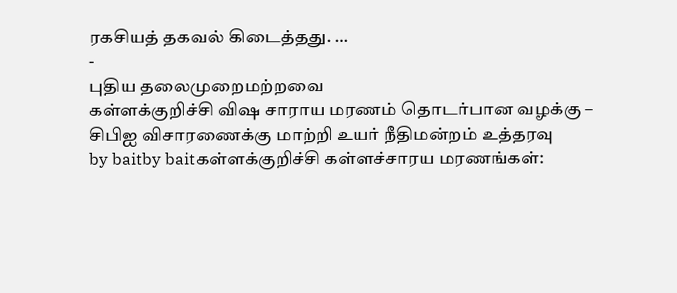ரகசியத் தகவல் கிடைத்தது. …
-
புதிய தலைமுறைமற்றவை
கள்ளக்குறிச்சி விஷ சாராய மரணம் தொடர்பான வழக்கு – சிபிஐ விசாரணைக்கு மாற்றி உயர் நீதிமன்றம் உத்தரவு
by baitby baitகள்ளக்குறிச்சி கள்ளச்சாரய மரணங்கள்: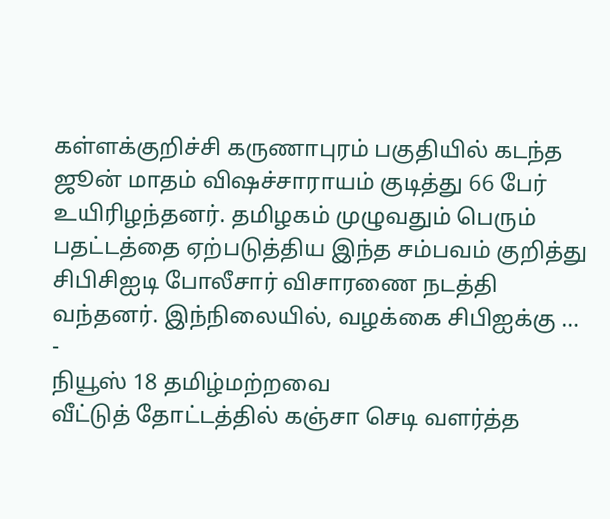கள்ளக்குறிச்சி கருணாபுரம் பகுதியில் கடந்த ஜூன் மாதம் விஷச்சாராயம் குடித்து 66 பேர் உயிரிழந்தனர். தமிழகம் முழுவதும் பெரும் பதட்டத்தை ஏற்படுத்திய இந்த சம்பவம் குறித்து சிபிசிஐடி போலீசார் விசாரணை நடத்தி வந்தனர். இந்நிலையில், வழக்கை சிபிஐக்கு …
-
நியூஸ் 18 தமிழ்மற்றவை
வீட்டுத் தோட்டத்தில் கஞ்சா செடி வளர்த்த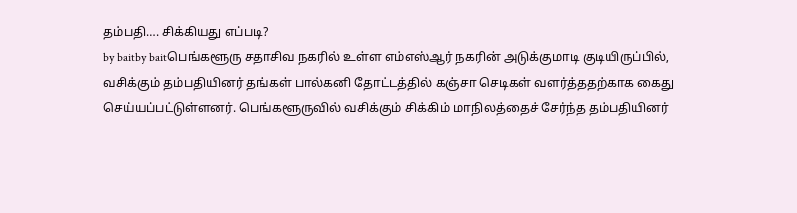தம்பதி…. சிக்கியது எப்படி?
by baitby baitபெங்களூரு சதாசிவ நகரில் உள்ள எம்எஸ்ஆர் நகரின் அடுக்குமாடி குடியிருப்பில், வசிக்கும் தம்பதியினர் தங்கள் பால்கனி தோட்டத்தில் கஞ்சா செடிகள் வளர்த்ததற்காக கைது செய்யப்பட்டுள்ளனர். பெங்களூருவில் வசிக்கும் சிக்கிம் மாநிலத்தைச் சேர்ந்த தம்பதியினர்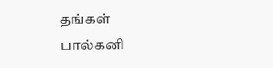தங்கள் பால்கனி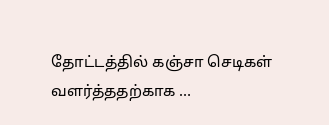தோட்டத்தில் கஞ்சா செடிகள் வளர்த்ததற்காக …